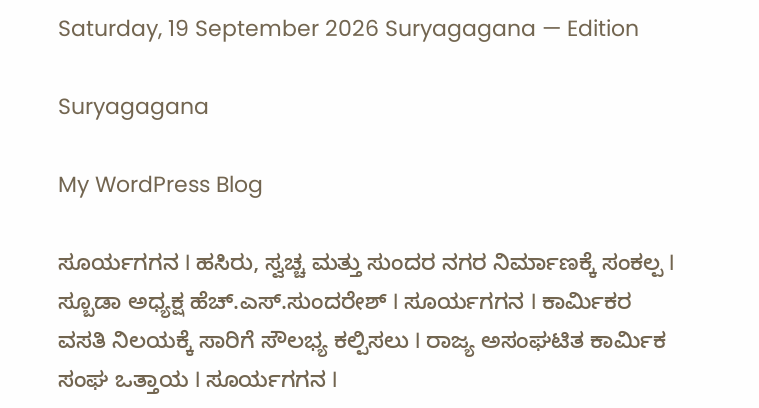Saturday, 19 September 2026 Suryagagana — Edition

Suryagagana

My WordPress Blog

ಸೂರ್ಯಗಗನ I ಹಸಿರು, ಸ್ವಚ್ಚ ಮತ್ತು ಸುಂದರ ನಗರ ನಿರ್ಮಾಣಕ್ಕೆ ಸಂಕಲ್ಪ I ಸ್ಬೂಡಾ ಅಧ್ಯಕ್ಷ ಹೆಚ್.ಎಸ್.ಸುಂದರೇಶ್ I ಸೂರ್ಯಗಗನ I ಕಾರ್ಮಿಕರ ವಸತಿ ನಿಲಯಕ್ಕೆ ಸಾರಿಗೆ ಸೌಲಭ್ಯ ಕಲ್ಪಿಸಲು I ರಾಜ್ಯ ಅಸಂಘಟಿತ ಕಾರ್ಮಿಕ ಸಂಘ ಒತ್ತಾಯ I ಸೂರ್ಯಗಗನ I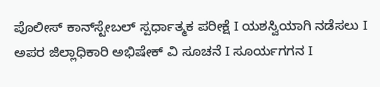ಪೊಲೀಸ್ ಕಾನ್‌ಸ್ಟೇಬಲ್ ಸ್ಪರ್ಧಾತ್ಮಕ ಪರೀಕ್ಷೆ I ಯಶಸ್ವಿಯಾಗಿ ನಡೆಸಲು I ಅಪರ ಜಿಲ್ಲಾಧಿಕಾರಿ ಅಭಿಷೇಕ್ ವಿ ಸೂಚನೆ I ಸೂರ್ಯಗಗನ I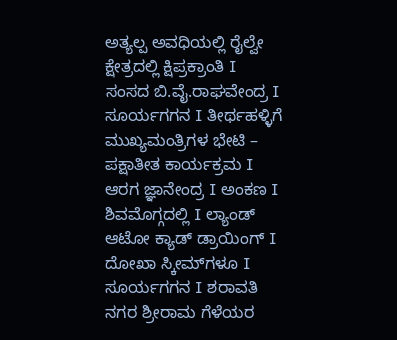ಅತ್ಯಲ್ಪ ಅವಧಿಯಲ್ಲಿ ರೈಲ್ವೇ ಕ್ಷೇತ್ರದಲ್ಲಿ ಕ್ಷಿಪ್ರಕ್ರಾಂತಿ I ಸಂಸದ ಬಿ.ವೈ.ರಾಘವೇಂದ್ರ I ಸೂರ್ಯಗಗನ I ತೀರ್ಥಹಳ್ಳಿಗೆ ಮುಖ್ಯಮಂತ್ರಿಗಳ ಭೇಟಿ – ಪಕ್ಷಾತೀತ ಕಾರ್ಯಕ್ರಮ I ಆರಗ ಜ್ಞಾನೇಂದ್ರ I ಅಂಕಣ I ಶಿವಮೊಗ್ಗದಲ್ಲಿ I ಲ್ಯಾಂಡ್ ಆಟೋ ಕ್ಯಾಡ್ ಡ್ರಾಯಿಂಗ್ I ದೋಖಾ ಸ್ಕೀಮ್‌ಗಳೂ I ಸೂರ್ಯಗಗನ I ಶರಾವತಿ ನಗರ ಶ್ರೀರಾಮ ಗೆಳೆಯರ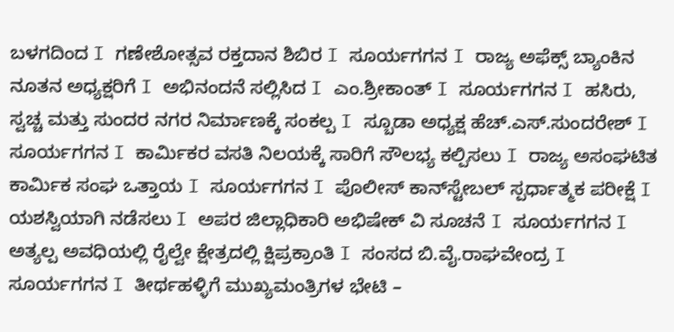ಬಳಗದಿಂದ I ಗಣೇಶೋತ್ಸವ ರಕ್ತದಾನ ಶಿಬಿರ I ಸೂರ್ಯಗಗನ I ರಾಜ್ಯ ಅಫೆಕ್ಸ್ ಬ್ಯಾಂಕಿನ ನೂತನ ಅಧ್ಯಕ್ಷರಿಗೆ I ಅಭಿನಂದನೆ ಸಲ್ಲಿಸಿದ I ಎಂ.ಶ್ರೀಕಾಂತ್ I ಸೂರ್ಯಗಗನ I ಹಸಿರು, ಸ್ವಚ್ಚ ಮತ್ತು ಸುಂದರ ನಗರ ನಿರ್ಮಾಣಕ್ಕೆ ಸಂಕಲ್ಪ I ಸ್ಬೂಡಾ ಅಧ್ಯಕ್ಷ ಹೆಚ್.ಎಸ್.ಸುಂದರೇಶ್ I ಸೂರ್ಯಗಗನ I ಕಾರ್ಮಿಕರ ವಸತಿ ನಿಲಯಕ್ಕೆ ಸಾರಿಗೆ ಸೌಲಭ್ಯ ಕಲ್ಪಿಸಲು I ರಾಜ್ಯ ಅಸಂಘಟಿತ ಕಾರ್ಮಿಕ ಸಂಘ ಒತ್ತಾಯ I ಸೂರ್ಯಗಗನ I ಪೊಲೀಸ್ ಕಾನ್‌ಸ್ಟೇಬಲ್ ಸ್ಪರ್ಧಾತ್ಮಕ ಪರೀಕ್ಷೆ I ಯಶಸ್ವಿಯಾಗಿ ನಡೆಸಲು I ಅಪರ ಜಿಲ್ಲಾಧಿಕಾರಿ ಅಭಿಷೇಕ್ ವಿ ಸೂಚನೆ I ಸೂರ್ಯಗಗನ I ಅತ್ಯಲ್ಪ ಅವಧಿಯಲ್ಲಿ ರೈಲ್ವೇ ಕ್ಷೇತ್ರದಲ್ಲಿ ಕ್ಷಿಪ್ರಕ್ರಾಂತಿ I ಸಂಸದ ಬಿ.ವೈ.ರಾಘವೇಂದ್ರ I ಸೂರ್ಯಗಗನ I ತೀರ್ಥಹಳ್ಳಿಗೆ ಮುಖ್ಯಮಂತ್ರಿಗಳ ಭೇಟಿ –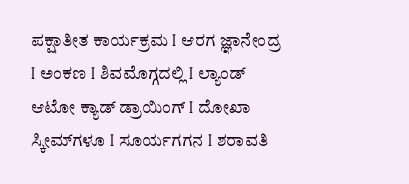ಪಕ್ಷಾತೀತ ಕಾರ್ಯಕ್ರಮ I ಆರಗ ಜ್ಞಾನೇಂದ್ರ I ಅಂಕಣ I ಶಿವಮೊಗ್ಗದಲ್ಲಿ I ಲ್ಯಾಂಡ್ ಆಟೋ ಕ್ಯಾಡ್ ಡ್ರಾಯಿಂಗ್ I ದೋಖಾ ಸ್ಕೀಮ್‌ಗಳೂ I ಸೂರ್ಯಗಗನ I ಶರಾವತಿ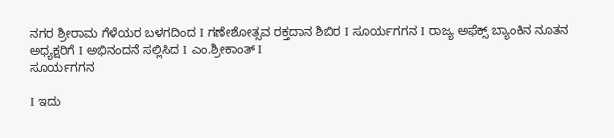ನಗರ ಶ್ರೀರಾಮ ಗೆಳೆಯರ ಬಳಗದಿಂದ I ಗಣೇಶೋತ್ಸವ ರಕ್ತದಾನ ಶಿಬಿರ I ಸೂರ್ಯಗಗನ I ರಾಜ್ಯ ಅಫೆಕ್ಸ್ ಬ್ಯಾಂಕಿನ ನೂತನ ಅಧ್ಯಕ್ಷರಿಗೆ I ಅಭಿನಂದನೆ ಸಲ್ಲಿಸಿದ I ಎಂ.ಶ್ರೀಕಾಂತ್ I
ಸೂರ್ಯಗಗನ

I ಇದು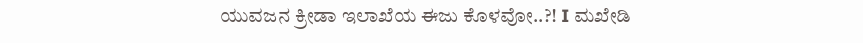ಯುವಜನ ಕ್ರೀಡಾ ಇಲಾಖೆಯ ಈಜು ಕೊಳವೋ..?! I ಮಖೇಡಿ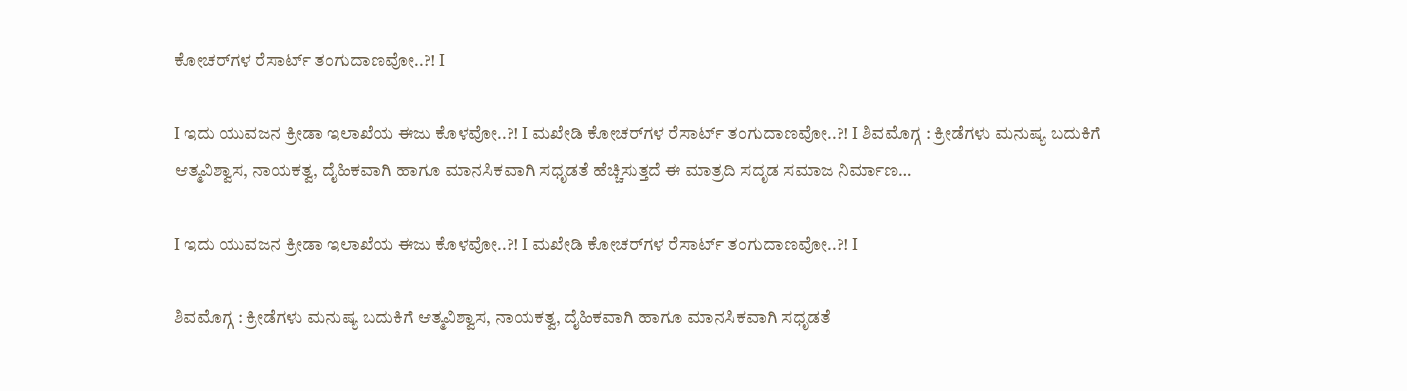ಕೋಚರ್‌ಗಳ ರೆಸಾರ್ಟ್ ತಂಗುದಾಣವೋ..?! I

I ಇದು ಯುವಜನ ಕ್ರೀಡಾ ಇಲಾಖೆಯ ಈಜು ಕೊಳವೋ..?! I ಮಖೇಡಿ ಕೋಚರ್‌ಗಳ ರೆಸಾರ್ಟ್ ತಂಗುದಾಣವೋ..?! I ಶಿವಮೊಗ್ಗ : ಕ್ರೀಡೆಗಳು ಮನುಷ್ಯ ಬದುಕಿಗೆ ಆತ್ಮವಿಶ್ವಾಸ, ನಾಯಕತ್ವ, ದೈಹಿಕವಾಗಿ ಹಾಗೂ ಮಾನಸಿಕವಾಗಿ ಸಧೃಡತೆ ಹೆಚ್ಚಿಸುತ್ತದೆ ಈ ಮಾತ್ರದಿ ಸದೃಡ ಸಮಾಜ ನಿರ್ಮಾಣ…

I ಇದು ಯುವಜನ ಕ್ರೀಡಾ ಇಲಾಖೆಯ ಈಜು ಕೊಳವೋ..?! I ಮಖೇಡಿ ಕೋಚರ್‌ಗಳ ರೆಸಾರ್ಟ್ ತಂಗುದಾಣವೋ..?! I

ಶಿವಮೊಗ್ಗ : ಕ್ರೀಡೆಗಳು ಮನುಷ್ಯ ಬದುಕಿಗೆ ಆತ್ಮವಿಶ್ವಾಸ, ನಾಯಕತ್ವ, ದೈಹಿಕವಾಗಿ ಹಾಗೂ ಮಾನಸಿಕವಾಗಿ ಸಧೃಡತೆ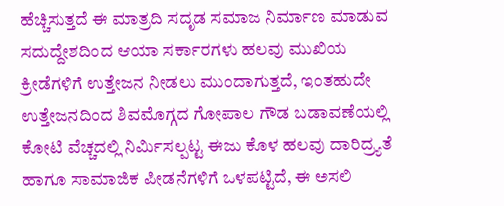ಹೆಚ್ಚಿಸುತ್ತದೆ ಈ ಮಾತ್ರದಿ ಸದೃಡ ಸಮಾಜ ನಿರ್ಮಾಣ ಮಾಡುವ ಸದುದ್ದೇಶದಿಂದ ಆಯಾ ಸರ್ಕಾರಗಳು ಹಲವು ಮುಖಿಯ ಕ್ರೀಡೆಗಳಿಗೆ ಉತ್ತೇಜನ ನೀಡಲು ಮುಂದಾಗುತ್ತದೆ, ಇಂತಹುದೇ ಉತ್ತೇಜನದಿಂದ ಶಿವಮೊಗ್ಗದ ಗೋಪಾಲ ಗೌಡ ಬಡಾವಣೆಯಲ್ಲಿ ಕೋಟಿ ವೆಚ್ಚದಲ್ಲಿ ನಿರ್ಮಿಸಲ್ಪಟ್ಟ ಈಜು ಕೊಳ ಹಲವು ದಾರಿದ್ರ್ಯತೆ ಹಾಗೂ ಸಾಮಾಜಿಕ ಪೀಡನೆಗಳಿಗೆ ಒಳಪಟ್ಟಿದೆ, ಈ ಅಸಲಿ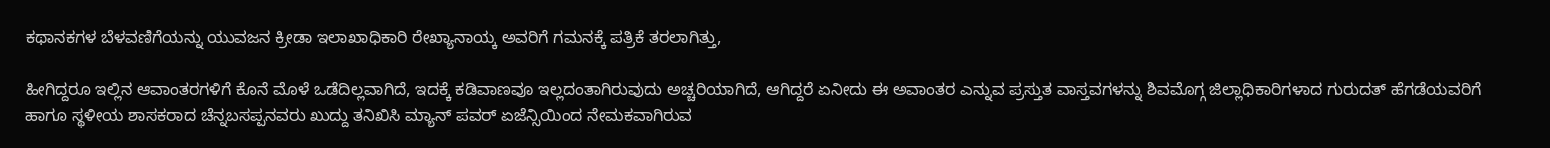ಕಥಾನಕಗಳ ಬೆಳವಣಿಗೆಯನ್ನು ಯುವಜನ ಕ್ರೀಡಾ ಇಲಾಖಾಧಿಕಾರಿ ರೇಖ್ಯಾನಾಯ್ಕ ಅವರಿಗೆ ಗಮನಕ್ಕೆ ಪತ್ರಿಕೆ ತರಲಾಗಿತ್ತು,

ಹೀಗಿದ್ದರೂ ಇಲ್ಲಿನ ಆವಾಂತರಗಳಿಗೆ ಕೊನೆ ಮೊಳೆ ಒಡೆದಿಲ್ಲವಾಗಿದೆ, ಇದಕ್ಕೆ ಕಡಿವಾಣವೂ ಇಲ್ಲದಂತಾಗಿರುವುದು ಅಚ್ಚರಿಯಾಗಿದೆ, ಆಗಿದ್ದರೆ ಏನೀದು ಈ ಅವಾಂತರ ಎನ್ನುವ ಪ್ರಸ್ತುತ ವಾಸ್ತವಗಳನ್ನು ಶಿವಮೊಗ್ಗ ಜಿಲ್ಲಾಧಿಕಾರಿಗಳಾದ ಗುರುದತ್ ಹೆಗಡೆಯವರಿಗೆ ಹಾಗೂ ಸ್ಥಳೀಯ ಶಾಸಕರಾದ ಚೆನ್ನಬಸಪ್ಪನವರು ಖುದ್ದು ತನಿಖಿಸಿ ಮ್ಯಾನ್ ಪವರ್ ಏಜೆನ್ಸಿಯಿಂದ ನೇಮಕವಾಗಿರುವ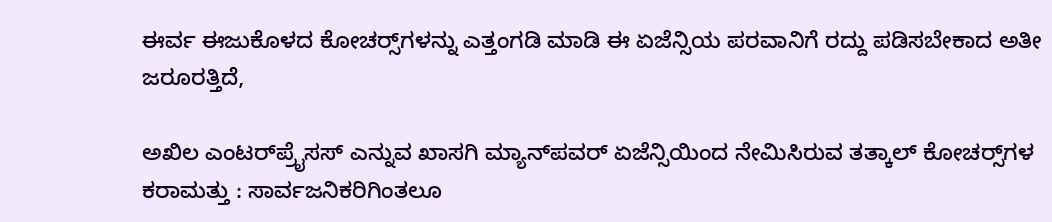ಈರ್ವ ಈಜುಕೊಳದ ಕೋಚರ್‍ಸ್‌ಗಳನ್ನು ಎತ್ತಂಗಡಿ ಮಾಡಿ ಈ ಏಜೆನ್ಸಿಯ ಪರವಾನಿಗೆ ರದ್ದು ಪಡಿಸಬೇಕಾದ ಅತೀ ಜರೂರತ್ತಿದೆ,

ಅಖಿಲ ಎಂಟರ್‌ಪ್ರೈಸಸ್ ಎನ್ನುವ ಖಾಸಗಿ ಮ್ಯಾನ್‌ಪವರ್ ಏಜೆನ್ಸಿಯಿಂದ ನೇಮಿಸಿರುವ ತತ್ಕಾಲ್ ಕೋಚರ್‍ಸ್‌ಗಳ ಕರಾಮತ್ತು : ಸಾರ್ವಜನಿಕರಿಗಿಂತಲೂ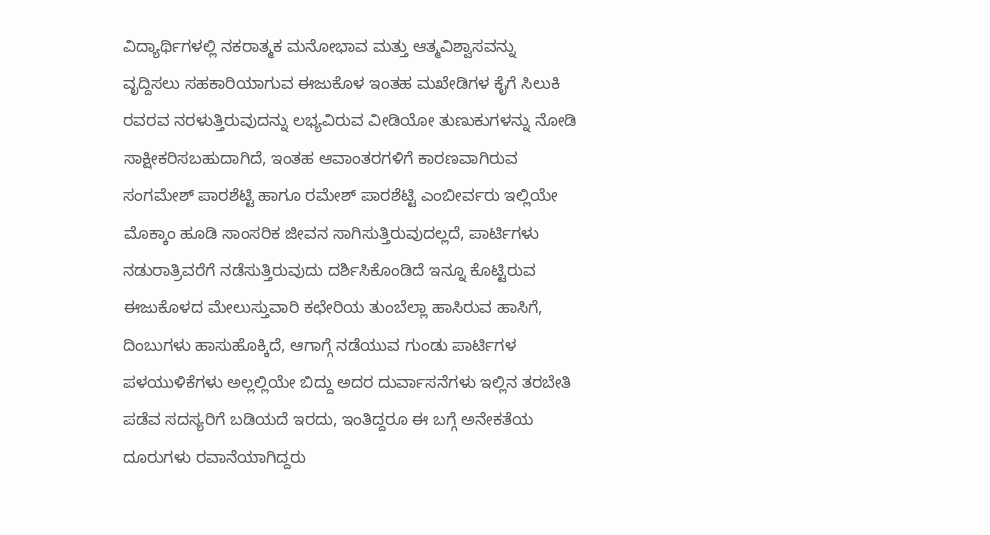ವಿದ್ಯಾರ್ಥಿಗಳಲ್ಲಿ ನಕರಾತ್ಮಕ ಮನೋಭಾವ ಮತ್ತು ಆತ್ಮವಿಶ್ವಾಸವನ್ನು ವೃದ್ದಿಸಲು ಸಹಕಾರಿಯಾಗುವ ಈಜುಕೊಳ ಇಂತಹ ಮಖೇಡಿಗಳ ಕೈಗೆ ಸಿಲುಕಿ ರವರವ ನರಳುತ್ತಿರುವುದನ್ನು ಲಭ್ಯವಿರುವ ವೀಡಿಯೋ ತುಣುಕುಗಳನ್ನು ನೋಡಿ ಸಾಕ್ಷೀಕರಿಸಬಹುದಾಗಿದೆ, ಇಂತಹ ಆವಾಂತರಗಳಿಗೆ ಕಾರಣವಾಗಿರುವ ಸಂಗಮೇಶ್ ಪಾರಶೆಟ್ಟಿ ಹಾಗೂ ರಮೇಶ್ ಪಾರಶೆಟ್ಟಿ ಎಂಬೀರ್ವರು ಇಲ್ಲಿಯೇ ಮೊಕ್ಕಾಂ ಹೂಡಿ ಸಾಂಸರಿಕ ಜೀವನ ಸಾಗಿಸುತ್ತಿರುವುದಲ್ಲದೆ, ಪಾರ್ಟಿಗಳು ನಡುರಾತ್ರಿವರೆಗೆ ನಡೆಸುತ್ತಿರುವುದು ದರ್ಶಿಸಿಕೊಂಡಿದೆ ಇನ್ನೂ ಕೊಟ್ಟಿರುವ ಈಜುಕೊಳದ ಮೇಲುಸ್ತುವಾರಿ ಕಛೇರಿಯ ತುಂಬೆಲ್ಲಾ ಹಾಸಿರುವ ಹಾಸಿಗೆ, ದಿಂಬುಗಳು ಹಾಸುಹೊಕ್ಕಿದೆ, ಆಗಾಗ್ಗೆ ನಡೆಯುವ ಗುಂಡು ಪಾರ್ಟಿಗಳ ಪಳಯುಳಿಕೆಗಳು ಅಲ್ಲಲ್ಲಿಯೇ ಬಿದ್ದು ಅದರ ದುರ್ವಾಸನೆಗಳು ಇಲ್ಲಿನ ತರಬೇತಿ ಪಡೆವ ಸದಸ್ಯರಿಗೆ ಬಡಿಯದೆ ಇರದು, ಇಂತಿದ್ದರೂ ಈ ಬಗ್ಗೆ ಅನೇಕತೆಯ ದೂರುಗಳು ರವಾನೆಯಾಗಿದ್ದರು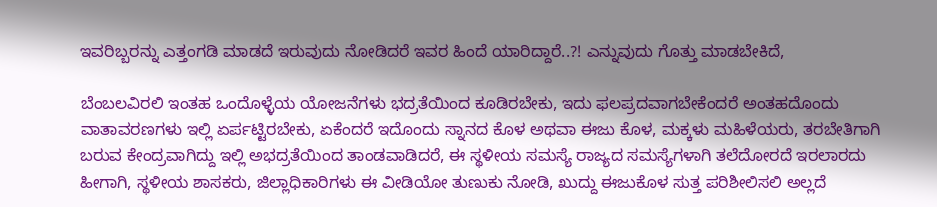ಇವರಿಬ್ಬರನ್ನು ಎತ್ತಂಗಡಿ ಮಾಡದೆ ಇರುವುದು ನೋಡಿದರೆ ಇವರ ಹಿಂದೆ ಯಾರಿದ್ದಾರೆ..?! ಎನ್ನುವುದು ಗೊತ್ತು ಮಾಡಬೇಕಿದೆ,

ಬೆಂಬಲವಿರಲಿ ಇಂತಹ ಒಂದೊಳ್ಳೆಯ ಯೋಜನೆಗಳು ಭದ್ರತೆಯಿಂದ ಕೂಡಿರಬೇಕು, ಇದು ಫಲಪ್ರದವಾಗಬೇಕೆಂದರೆ ಅಂತಹದೊಂದು ವಾತಾವರಣಗಳು ಇಲ್ಲಿ ಏರ್ಪಟ್ಟಿರಬೇಕು, ಏಕೆಂದರೆ ಇದೊಂದು ಸ್ನಾನದ ಕೊಳ ಅಥವಾ ಈಜು ಕೊಳ, ಮಕ್ಕಳು ಮಹಿಳೆಯರು, ತರಬೇತಿಗಾಗಿ ಬರುವ ಕೇಂದ್ರವಾಗಿದ್ದು ಇಲ್ಲಿ ಅಭದ್ರತೆಯಿಂದ ತಾಂಡವಾಡಿದರೆ, ಈ ಸ್ಥಳೀಯ ಸಮಸ್ಯೆ ರಾಜ್ಯದ ಸಮಸ್ಯೆಗಳಾಗಿ ತಲೆದೋರದೆ ಇರಲಾರದು ಹೀಗಾಗಿ, ಸ್ಥಳೀಯ ಶಾಸಕರು, ಜಿಲ್ಲಾಧಿಕಾರಿಗಳು ಈ ವೀಡಿಯೋ ತುಣುಕು ನೋಡಿ, ಖುದ್ದು ಈಜುಕೊಳ ಸುತ್ತ ಪರಿಶೀಲಿಸಲಿ ಅಲ್ಲದೆ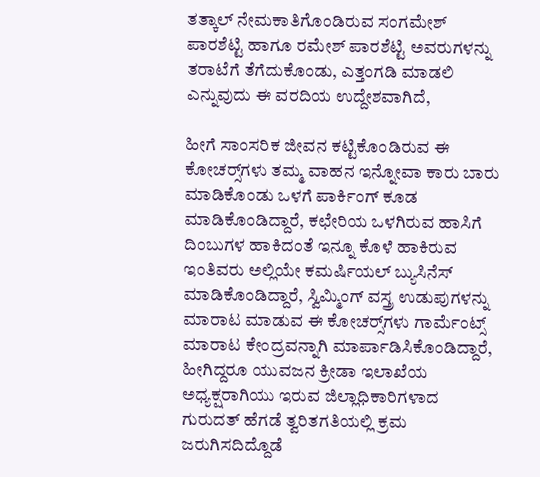ತತ್ಕಾಲ್ ನೇಮಕಾತಿಗೊಂಡಿರುವ ಸಂಗಮೇಶ್ ಪಾರಶೆಟ್ಟಿ ಹಾಗೂ ರಮೇಶ್ ಪಾರಶೆಟ್ಟಿ ಅವರುಗಳನ್ನು ತರಾಟೆಗೆ ತೆಗೆದುಕೊಂಡು, ಎತ್ತಂಗಡಿ ಮಾಡಲಿ ಎನ್ನುವುದು ಈ ವರದಿಯ ಉದ್ದೇಶವಾಗಿದೆ,

ಹೀಗೆ ಸಾಂಸರಿಕ ಜೀವನ ಕಟ್ಟಿಕೊಂಡಿರುವ ಈ ಕೋಚರ್‍ಸ್‌ಗಳು ತಮ್ಮ ವಾಹನ ಇನ್ನೋವಾ ಕಾರು ಬಾರು ಮಾಡಿಕೊಂಡು ಒಳಗೆ ಪಾರ್ಕಿಂಗ್ ಕೂಡ ಮಾಡಿಕೊಂಡಿದ್ದಾರೆ, ಕಛೇರಿಯ ಒಳಗಿರುವ ಹಾಸಿಗೆ ದಿಂಬುಗಳ ಹಾಕಿದಂತೆ ಇನ್ನೂ ಕೊಳೆ ಹಾಕಿರುವ ಇಂತಿವರು ಅಲ್ಲಿಯೇ ಕಮರ್ಷಿಯಲ್ ಬ್ಯುಸಿನೆಸ್ ಮಾಡಿಕೊಂಡಿದ್ದಾರೆ, ಸ್ವಿಮ್ಮಿಂಗ್ ವಸ್ತ್ರ ಉಡುಪುಗಳನ್ನು ಮಾರಾಟ ಮಾಡುವ ಈ ಕೋಚರ್‍ಸ್‌ಗಳು ಗಾರ್ಮೆಂಟ್ಸ್ ಮಾರಾಟ ಕೇಂದ್ರವನ್ನಾಗಿ ಮಾರ್ಪಾಡಿಸಿಕೊಂಡಿದ್ದಾರೆ, ಹೀಗಿದ್ದರೂ ಯುವಜನ ಕ್ರೀಡಾ ಇಲಾಖೆಯ ಅಧ್ಯಕ್ಷರಾಗಿಯು ಇರುವ ಜಿಲ್ಲಾಧಿಕಾರಿಗಳಾದ ಗುರುದತ್ ಹೆಗಡೆ ತ್ವರಿತಗತಿಯಲ್ಲಿ ಕ್ರಮ ಜರುಗಿಸದಿದ್ದೊಡೆ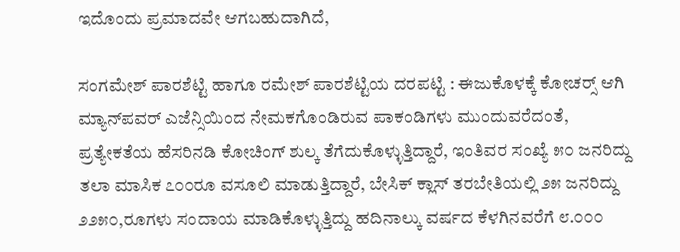ಇದೊಂದು ಪ್ರಮಾದವೇ ಆಗಬಹುದಾಗಿದೆ,

ಸಂಗಮೇಶ್ ಪಾರಶೆಟ್ಟಿ ಹಾಗೂ ರಮೇಶ್ ಪಾರಶೆಟ್ಟಿಯ ದರಪಟ್ಟಿ : ಈಜುಕೊಳಕ್ಕೆ ಕೋಚರ್‍ಸ್ ಆಗಿ ಮ್ಯಾನ್‌ಪವರ್ ಎಜೆನ್ಸಿಯಿಂದ ನೇಮಕಗೊಂಡಿರುವ ಪಾಕಂಡಿಗಳು ಮುಂದುವರೆದಂತೆ, ಪ್ರತ್ಯೇಕತೆಯ ಹೆಸರಿನಡಿ ಕೋಚಿಂಗ್ ಶುಲ್ಕ ತೆಗೆದುಕೊಳ್ಳುತ್ತಿದ್ದಾರೆ, ಇಂತಿವರ ಸಂಖ್ಯೆ ೫೦ ಜನರಿದ್ದು ತಲಾ ಮಾಸಿಕ ೭೦೦ರೂ ವಸೂಲಿ ಮಾಡುತ್ತಿದ್ದಾರೆ, ಬೇಸಿಕ್ ಕ್ಲಾಸ್ ತರಬೇತಿಯಲ್ಲಿ ೨೫ ಜನರಿದ್ದು ೨೨೫೦,ರೂಗಳು ಸಂದಾಯ ಮಾಡಿಕೊಳ್ಳುತ್ತಿದ್ದು ಹದಿನಾಲ್ಕು ವರ್ಷದ ಕೆಳಗಿನವರೆಗೆ ೮.೦೦೦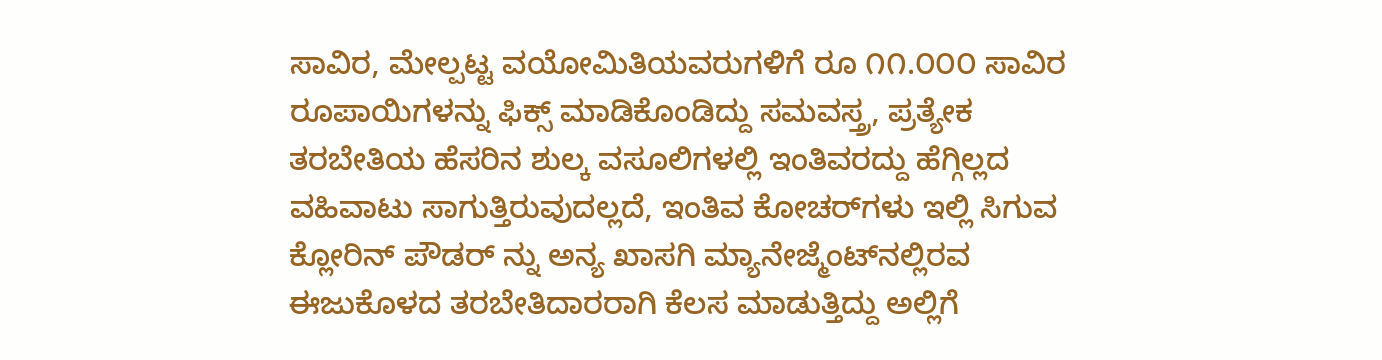ಸಾವಿರ, ಮೇಲ್ಪಟ್ಟ ವಯೋಮಿತಿಯವರುಗಳಿಗೆ ರೂ ೧೧.೦೦೦ ಸಾವಿರ ರೂಪಾಯಿಗಳನ್ನು ಫಿಕ್ಸ್ ಮಾಡಿಕೊಂಡಿದ್ದು ಸಮವಸ್ತ್ರ, ಪ್ರತ್ಯೇಕ ತರಬೇತಿಯ ಹೆಸರಿನ ಶುಲ್ಕ ವಸೂಲಿಗಳಲ್ಲಿ ಇಂತಿವರದ್ದು ಹೆಗ್ಗಿಲ್ಲದ ವಹಿವಾಟು ಸಾಗುತ್ತಿರುವುದಲ್ಲದೆ, ಇಂತಿವ ಕೋಚರ್‌ಗಳು ಇಲ್ಲಿ ಸಿಗುವ ಕ್ಲೋರಿನ್ ಪೌಡರ್ ನ್ನು ಅನ್ಯ ಖಾಸಗಿ ಮ್ಯಾನೇಜ್ಮೆಂಟ್‌ನಲ್ಲಿರವ ಈಜುಕೊಳದ ತರಬೇತಿದಾರರಾಗಿ ಕೆಲಸ ಮಾಡುತ್ತಿದ್ದು ಅಲ್ಲಿಗೆ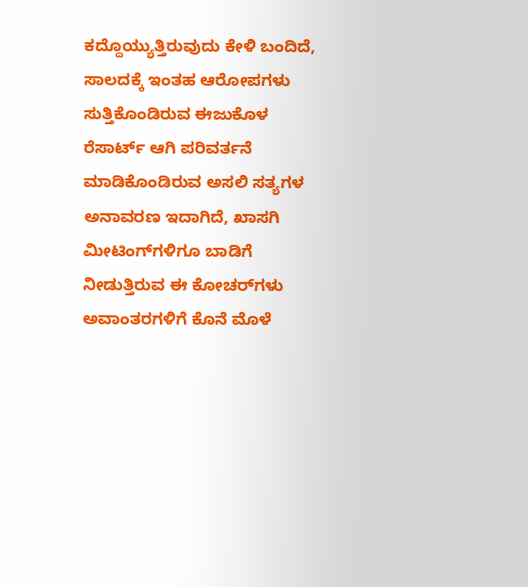ಕದ್ದೊಯ್ಯುತ್ತಿರುವುದು ಕೇಳಿ ಬಂದಿದೆ, ಸಾಲದಕ್ಕೆ ಇಂತಹ ಆರೋಪಗಳು ಸುತ್ತಿಕೊಂಡಿರುವ ಈಜುಕೊಳ ರೆಸಾರ್ಟ್ ಆಗಿ ಪರಿವರ್ತನೆ ಮಾಡಿಕೊಂಡಿರುವ ಅಸಲಿ ಸತ್ಯಗಳ ಅನಾವರಣ ಇದಾಗಿದೆ, ಖಾಸಗಿ ಮೀಟಿಂಗ್‌ಗಳಿಗೂ ಬಾಡಿಗೆ ನೀಡುತ್ತಿರುವ ಈ ಕೋಚರ್‌ಗಳು ಅವಾಂತರಗಳಿಗೆ ಕೊನೆ ಮೊಳೆ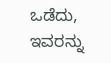ಒಡೆದು, ಇವರನ್ನು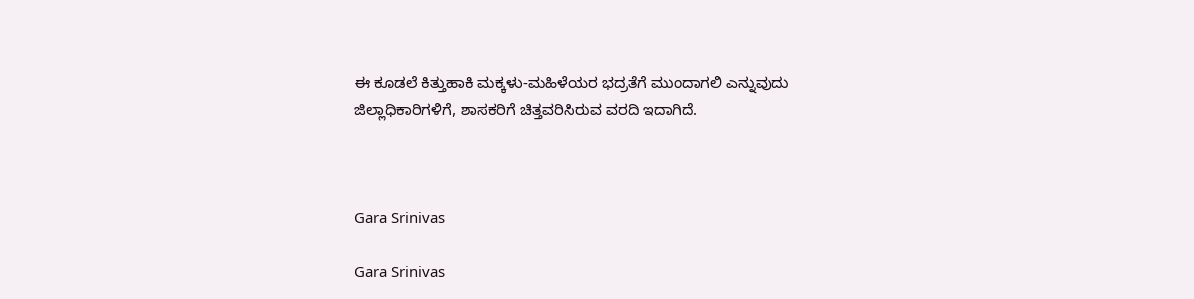ಈ ಕೂಡಲೆ ಕಿತ್ತುಹಾಕಿ ಮಕ್ಕಳು-ಮಹಿಳೆಯರ ಭದ್ರತೆಗೆ ಮುಂದಾಗಲಿ ಎನ್ನುವುದು ಜಿಲ್ಲಾಧಿಕಾರಿಗಳಿಗೆ, ಶಾಸಕರಿಗೆ ಚಿತ್ತವರಿಸಿರುವ ವರದಿ ಇದಾಗಿದೆ.



Gara Srinivas

Gara Srinivas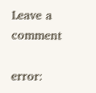Leave a comment

error: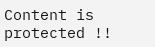Content is protected !!